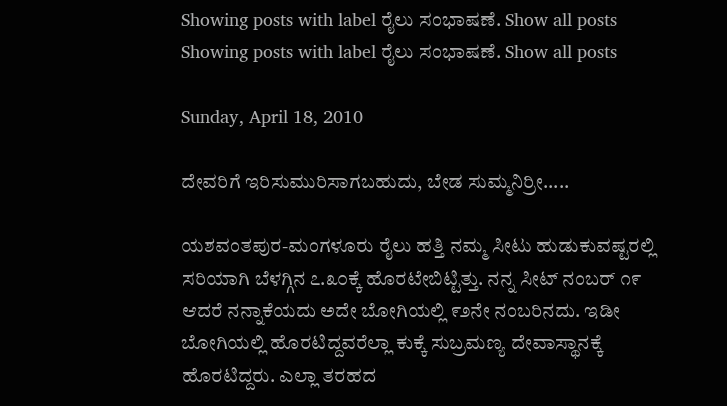Showing posts with label ರೈಲು ಸಂಭಾಷಣೆ. Show all posts
Showing posts with label ರೈಲು ಸಂಭಾಷಣೆ. Show all posts

Sunday, April 18, 2010

ದೇವರಿಗೆ ಇರಿಸುಮುರಿಸಾಗಬಹುದು, ಬೇಡ ಸುಮ್ಮನಿರ್ರೀ.....

ಯಶವಂತಪುರ-ಮಂಗಳೂರು ರೈಲು ಹತ್ತಿ ನಮ್ಮ ಸೀಟು ಹುಡುಕುವಷ್ಟರಲ್ಲಿ ಸರಿಯಾಗಿ ಬೆಳಗ್ಗಿನ ೭.೩೦ಕ್ಕೆ ಹೊರಟೇಬಿಟ್ಟಿತ್ತು. ನನ್ನ ಸೀಟ್ ನಂಬರ್ ೧೯ ಆದರೆ ನನ್ನಾಕೆಯದು ಅದೇ ಬೋಗಿಯಲ್ಲಿ ೯೨ನೇ ನಂಬರಿನದು. ಇಡೀ ಬೋಗಿಯಲ್ಲಿ ಹೊರಟಿದ್ದವರೆಲ್ಲಾ ಕುಕ್ಕೆ ಸುಬ್ರಮಣ್ಯ ದೇವಾಸ್ಥಾನಕ್ಕೆ ಹೊರಟಿದ್ದರು. ಎಲ್ಲಾ ತರಹದ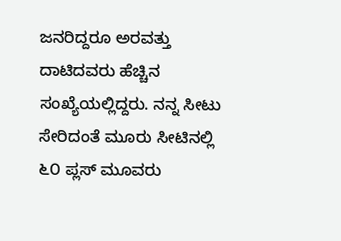ಜನರಿದ್ದರೂ ಅರವತ್ತು ದಾಟಿದವರು ಹೆಚ್ಚಿನ ಸಂಖ್ಯೆಯಲ್ಲಿದ್ದರು. ನನ್ನ ಸೀಟು ಸೇರಿದಂತೆ ಮೂರು ಸೀಟಿನಲ್ಲಿ ೬೦ ಪ್ಲಸ್ ಮೂವರು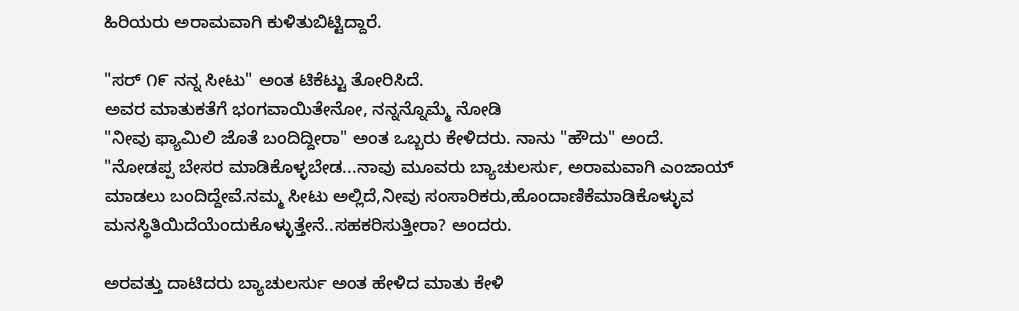ಹಿರಿಯರು ಅರಾಮವಾಗಿ ಕುಳಿತುಬಿಟ್ಟಿದ್ದಾರೆ.

"ಸರ್ ೧೯ ನನ್ನ ಸೀಟು" ಅಂತ ಟಿಕೆಟ್ಟು ತೋರಿಸಿದೆ.
ಅವರ ಮಾತುಕತೆಗೆ ಭಂಗವಾಯಿತೇನೋ, ನನ್ನನ್ನೊಮ್ಮೆ ನೋಡಿ
"ನೀವು ಫ್ಯಾಮಿಲಿ ಜೊತೆ ಬಂದಿದ್ದೀರಾ" ಅಂತ ಒಬ್ಬರು ಕೇಳಿದರು. ನಾನು "ಹೌದು" ಅಂದೆ.
"ನೋಡಪ್ಪ ಬೇಸರ ಮಾಡಿಕೊಳ್ಳಬೇಡ...ನಾವು ಮೂವರು ಬ್ಯಾಚುಲರ್ಸು, ಅರಾಮವಾಗಿ ಎಂಜಾಯ್ ಮಾಡಲು ಬಂದಿದ್ದೇವೆ.ನಮ್ಮ ಸೀಟು ಅಲ್ಲಿದೆ,ನೀವು ಸಂಸಾರಿಕರು,ಹೊಂದಾಣಿಕೆಮಾಡಿಕೊಳ್ಳುವ ಮನಸ್ಥಿತಿಯಿದೆಯೆಂದುಕೊಳ್ಳುತ್ತೇನೆ..ಸಹಕರಿಸುತ್ತೀರಾ? ಅಂದರು.

ಅರವತ್ತು ದಾಟಿದರು ಬ್ಯಾಚುಲರ್ಸು ಅಂತ ಹೇಳಿದ ಮಾತು ಕೇಳಿ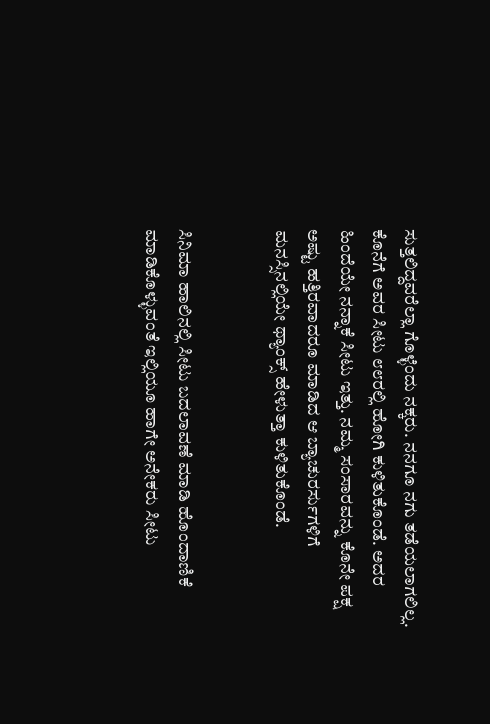ಸುತ್ತಲಿದ್ದವರೆಲ್ಲಾ ಗೊಳ್ಳೆಂದು ನಕ್ಕರು. ನನಗೂ ನಗು ತಡೆಯಲಾಗಲಿಲ್ಲ. ಕೊನೆಗೆ ಅವರ ಸೀಟು ೮೮ರಲ್ಲಿ ಹೋಗಿ ಕುಳಿತುಕೊಂಡೆ. ಅದರ ಹಿಂದೆಯೇ ನನ್ನಾಕೆ ಸೀಟು ಇತ್ತು. ನಮ್ಮ ಸಂಸಾರವನ್ನು ಕೊನೇ ಪಕ್ಷ ಅಷ್ಟು ಹತ್ತಿರವಾದರೂ ಮಾಡಿದ ಆ ಬ್ಯಾಚುರರ್ಸುಗಳಿಗೆ ಮನಸ್ಸಿನಲ್ಲಿಯೇ ಥ್ಯಾಂಕ್ಸ್ ಹೇಳುತ್ತಾ ಕುಳಿತುಕೊಂಡೆ.


ಸಿನಿಮಾ ಹಾಲಿನಲ್ಲಿ ಸೀಟು ಬದಲಾವಣೆ ಮಾಡಿ ಹೊಂದಾಣಿಕೆ ಮಾಡಿಕೊಳ್ಳುವಂತೆ ಇಲ್ಲಿಯೂ ಹಾಗೇ ಅನೇಕರು ಸೀಟು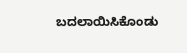ಬದಲಾಯಿಸಿಕೊಂಡು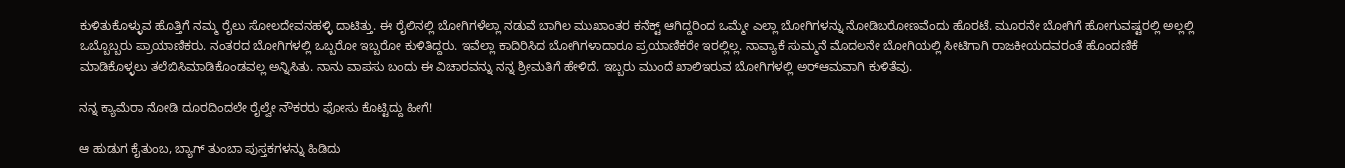ಕುಳಿತುಕೊಳ್ಳುವ ಹೊತ್ತಿಗೆ ನಮ್ಮ ರೈಲು ಸೋಲದೇವನಹಳ್ಳಿ ದಾಟಿತ್ತು. ಈ ರೈಲಿನಲ್ಲಿ ಬೋಗಿಗಳೆಲ್ಲಾ ನಡುವೆ ಬಾಗಿಲ ಮುಖಾಂತರ ಕನೆಕ್ಟ್ ಆಗಿದ್ದರಿಂದ ಒಮ್ಮೇ ಎಲ್ಲಾ ಬೋಗಿಗಳನ್ನು ನೋಡಿಬರೋಣವೆಂದು ಹೊರಟೆ. ಮೂರನೇ ಬೋಗಿಗೆ ಹೋಗುವಷ್ಟರಲ್ಲಿ ಅಲ್ಲಲ್ಲಿ ಒಬ್ಬೊಬ್ಬರು ಪ್ರಾಯಾಣಿಕರು. ನಂತರದ ಬೋಗಿಗಳಲ್ಲಿ ಒಬ್ಬರೋ ಇಬ್ಬರೋ ಕುಳಿತಿದ್ದರು. ಇವೆಲ್ಲಾ ಕಾದಿರಿಸಿದ ಬೋಗಿಗಳಾದಾರೂ ಪ್ರಯಾಣಿಕರೇ ಇರಲ್ಲಿಲ್ಲ. ನಾವ್ಯಾಕೆ ಸುಮ್ಮನೆ ಮೊದಲನೇ ಬೋಗಿಯಲ್ಲಿ ಸೀಟಿಗಾಗಿ ರಾಜಕೀಯದವರಂತೆ ಹೊಂದಣಿಕೆ ಮಾಡಿಕೊಳ್ಳಲು ತಲೆಬಿಸಿಮಾಡಿಕೊಂಡವಲ್ಲ ಅನ್ನಿಸಿತು. ನಾನು ವಾಪಸು ಬಂದು ಈ ವಿಚಾರವನ್ನು ನನ್ನ ಶ್ರೀಮತಿಗೆ ಹೇಳಿದೆ. ಇಬ್ಬರು ಮುಂದೆ ಖಾಲಿಇರುವ ಬೋಗಿಗಳಲ್ಲಿ ಅರ್‍ಆಮವಾಗಿ ಕುಳಿತೆವು.

ನನ್ನ ಕ್ಯಾಮೆರಾ ನೋಡಿ ದೂರದಿಂದಲೇ ರೈಲ್ವೇ ನೌಕರರು ಫೋಸು ಕೊಟ್ಟಿದ್ದು ಹೀಗೆ!

ಆ ಹುಡುಗ ಕೈತುಂಬ, ಬ್ಯಾಗ್ ತುಂಬಾ ಪುಸ್ತಕಗಳನ್ನು ಹಿಡಿದು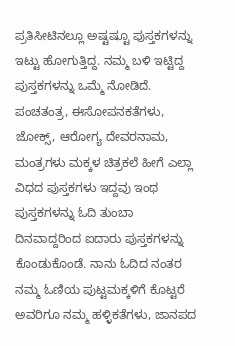ಪ್ರತಿಸೀಟಿನಲ್ಲೂ ಅಷ್ಟಷ್ಟೂ ಪುಸ್ತಕಗಳನ್ನು ಇಟ್ಟು ಹೋಗುತ್ತಿದ್ದ. ನಮ್ಮ ಬಳಿ ಇಟ್ಟಿದ್ದ ಪುಸ್ತಕಗಳನ್ನು ಒಮ್ಮೆ ನೋಡಿದೆ. ಪಂಚತಂತ್ರ, ಈಸೋಪನಕತೆಗಳು, ಜೋಕ್ಸ್, ಆರೋಗ್ಯ ದೇವರನಾಮ, ಮಂತ್ರಗಳು ಮಕ್ಕಳ ಚಿತ್ರಕಲೆ ಹೀಗೆ ಎಲ್ಲಾ ವಿಧದ ಪುಸ್ತಕಗಳು ಇದ್ದವು ಇಂಥ ಪುಸ್ತಕಗಳನ್ನು ಓದಿ ತುಂಬಾ ದಿನವಾದ್ದರಿಂದ ಐದಾರು ಪುಸ್ತಕಗಳನ್ನು ಕೊಂಡುಕೊಂಡೆ. ನಾನು ಓದಿದ ನಂತರ ನಮ್ಮ ಓಣಿಯ ಪುಟ್ಟಮಕ್ಕಳಿಗೆ ಕೊಟ್ಟರೆ ಅವರಿಗೂ ನಮ್ಮ ಹಳ್ಳಿಕತೆಗಳು, ಜಾನಪದ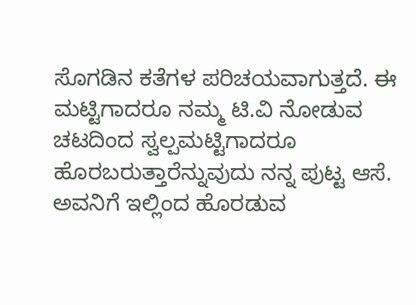ಸೊಗಡಿನ ಕತೆಗಳ ಪರಿಚಯವಾಗುತ್ತದೆ. ಈ ಮಟ್ಟಿಗಾದರೂ ನಮ್ಮ ಟಿ.ವಿ ನೋಡುವ ಚಟದಿಂದ ಸ್ವಲ್ಪಮಟ್ಟಿಗಾದರೂ ಹೊರಬರುತ್ತಾರೆನ್ನುವುದು ನನ್ನ ಪುಟ್ಟ ಆಸೆ. ಅವನಿಗೆ ಇಲ್ಲಿಂದ ಹೊರಡುವ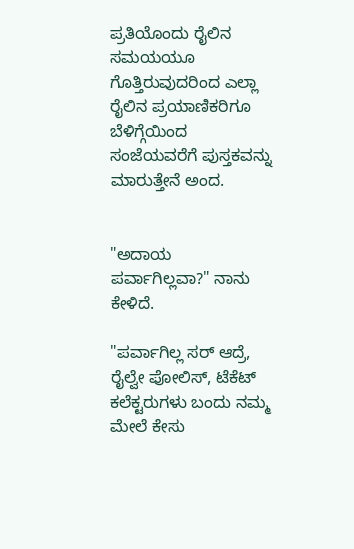ಪ್ರತಿಯೊಂದು ರೈಲಿನ ಸಮಯಯೂ ಗೊತ್ತಿರುವುದರಿಂದ ಎಲ್ಲಾ ರೈಲಿನ ಪ್ರಯಾಣಿಕರಿಗೂ ಬೆಳಿಗ್ಗೆಯಿಂದ ಸಂಜೆಯವರೆಗೆ ಪುಸ್ತಕವನ್ನು ಮಾರುತ್ತೇನೆ ಅಂದ.


"ಅದಾಯ ಪರ್ವಾಗಿಲ್ಲವಾ?" ನಾನು ಕೇಳಿದೆ.

"ಪರ್ವಾಗಿಲ್ಲ ಸರ್ ಆದ್ರೆ, ರೈಲ್ವೇ ಪೋಲಿಸ್, ಟೆಕೆಟ್ ಕಲೆಕ್ಟರುಗಳು ಬಂದು ನಮ್ಮ ಮೇಲೆ ಕೇಸು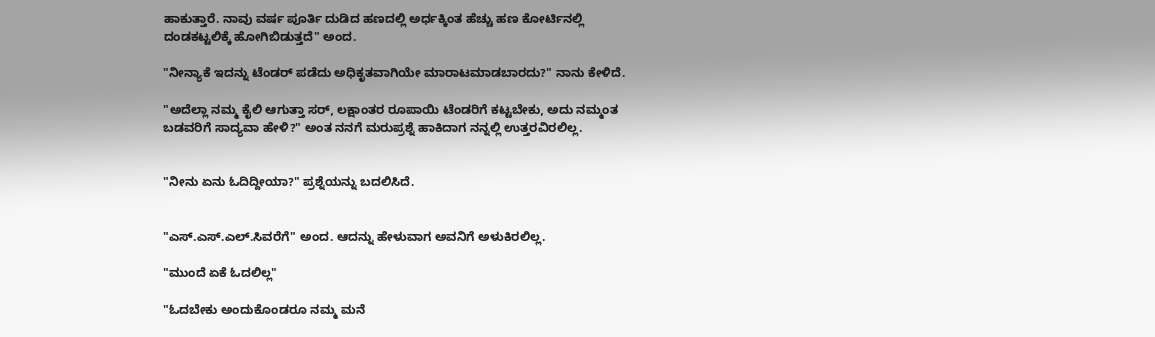ಹಾಕುತ್ತಾರೆ. ನಾವು ವರ್ಷ ಪೂರ್ತಿ ದುಡಿದ ಹಣದಲ್ಲಿ ಅರ್ಧಕ್ಕಿಂತ ಹೆಚ್ಚು ಹಣ ಕೋರ್ಟಿನಲ್ಲಿ ದಂಡಕಟ್ಟಲಿಕ್ಕೆ ಹೋಗಿಬಿಡುತ್ತದೆ" ಅಂದ.

"ನೀನ್ಯಾಕೆ ಇದನ್ನು ಟೆಂಡರ್ ಪಡೆದು ಅಧಿಕೃತವಾಗಿಯೇ ಮಾರಾಟಮಾಡಬಾರದು?" ನಾನು ಕೇಳಿದೆ.

"ಅದೆಲ್ಲಾ ನಮ್ಮ ಕೈಲಿ ಆಗುತ್ತಾ ಸರ್, ಲಕ್ಷಾಂತರ ರೂಪಾಯಿ ಟೆಂಡರಿಗೆ ಕಟ್ಟಬೇಕು, ಅದು ನಮ್ಮಂತ ಬಡವರಿಗೆ ಸಾದ್ಯವಾ ಹೇಳಿ?" ಅಂತ ನನಗೆ ಮರುಪ್ರಶ್ನೆ ಹಾಕಿದಾಗ ನನ್ನಲ್ಲಿ ಉತ್ತರವಿರಲಿಲ್ಲ.


"ನೀನು ಏನು ಓದಿದ್ದೀಯಾ?" ಪ್ರಶ್ನೆಯನ್ನು ಬದಲಿಸಿದೆ.


"ಎಸ್.ಎಸ್.ಎಲ್.ಸಿವರೆಗೆ" ಅಂದ. ಆದನ್ನು ಹೇಳುವಾಗ ಅವನಿಗೆ ಅಳುಕಿರಲಿಲ್ಲ.

"ಮುಂದೆ ಏಕೆ ಓದಲಿಲ್ಲ"

"ಓದಬೇಕು ಅಂದುಕೊಂಡರೂ ನಮ್ಮ ಮನೆ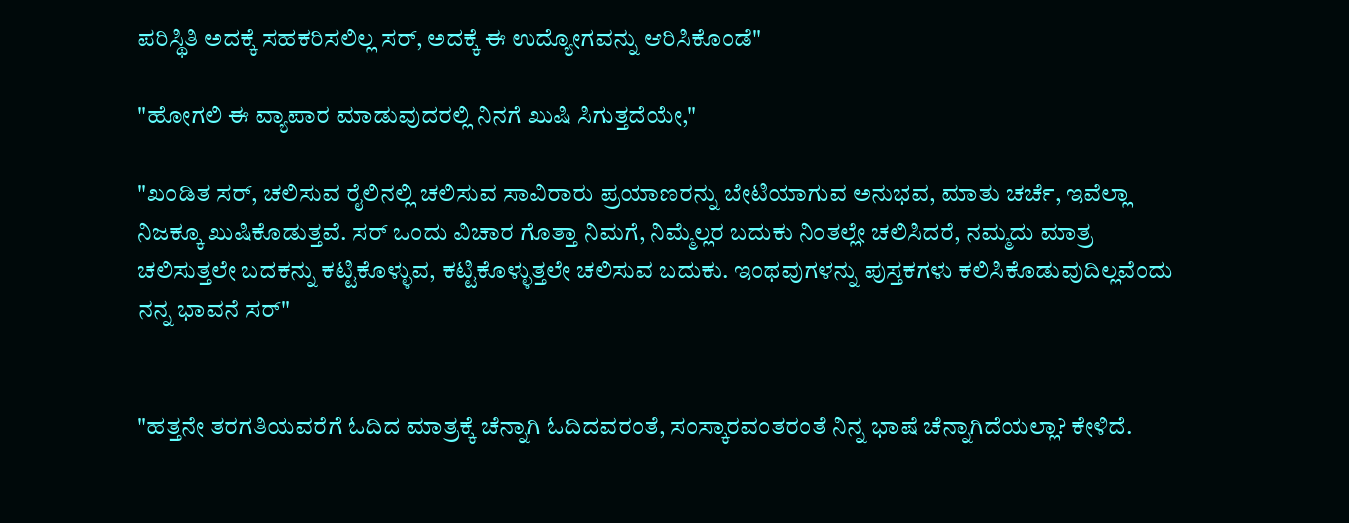ಪರಿಸ್ಥಿತಿ ಅದಕ್ಕೆ ಸಹಕರಿಸಲಿಲ್ಲ ಸರ್, ಅದಕ್ಕೆ ಈ ಉದ್ಯೋಗವನ್ನು ಆರಿಸಿಕೊಂಡೆ"

"ಹೋಗಲಿ ಈ ವ್ಯಾಪಾರ ಮಾಡುವುದರಲ್ಲಿ ನಿನಗೆ ಖುಷಿ ಸಿಗುತ್ತದೆಯೇ,"

"ಖಂಡಿತ ಸರ್, ಚಲಿಸುವ ರೈಲಿನಲ್ಲಿ ಚಲಿಸುವ ಸಾವಿರಾರು ಪ್ರಯಾಣರನ್ನು ಬೇಟಿಯಾಗುವ ಅನುಭವ, ಮಾತು ಚರ್ಚೆ, ಇವೆಲ್ಲಾ ನಿಜಕ್ಕೂ ಖುಷಿಕೊಡುತ್ತವೆ. ಸರ್ ಒಂದು ವಿಚಾರ ಗೊತ್ತಾ ನಿಮಗೆ, ನಿಮ್ಮೆಲ್ಲರ ಬದುಕು ನಿಂತಲ್ಲೇ ಚಲಿಸಿದರೆ, ನಮ್ಮದು ಮಾತ್ರ ಚಲಿಸುತ್ತಲೇ ಬದಕನ್ನು ಕಟ್ಟಿಕೊಳ್ಳುವ, ಕಟ್ಟಿಕೊಳ್ಳುತ್ತಲೇ ಚಲಿಸುವ ಬದುಕು. ಇಂಥವುಗಳನ್ನು ಪುಸ್ತಕಗಳು ಕಲಿಸಿಕೊಡುವುದಿಲ್ಲವೆಂದು ನನ್ನ ಭಾವನೆ ಸರ್"


"ಹತ್ತನೇ ತರಗತಿಯವರೆಗೆ ಓದಿದ ಮಾತ್ರಕ್ಕೆ ಚೆನ್ನಾಗಿ ಓದಿದವರಂತೆ, ಸಂಸ್ಕಾರವಂತರಂತೆ ನಿನ್ನ ಭಾಷೆ ಚೆನ್ನಾಗಿದೆಯಲ್ಲಾ? ಕೇಳಿದೆ.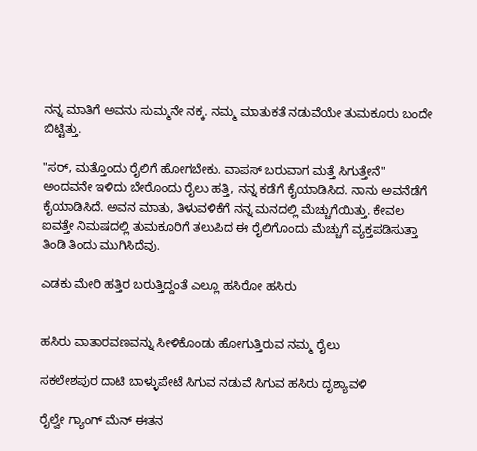ನನ್ನ ಮಾತಿಗೆ ಅವನು ಸುಮ್ಮನೇ ನಕ್ಕ. ನಮ್ಮ ಮಾತುಕತೆ ನಡುವೆಯೇ ತುಮಕೂರು ಬಂದೇ ಬಿಟ್ಟಿತ್ತು.

"ಸರ್, ಮತ್ತೊಂದು ರೈಲಿಗೆ ಹೋಗಬೇಕು. ವಾಪಸ್ ಬರುವಾಗ ಮತ್ತೆ ಸಿಗುತ್ತೇನೆ" ಅಂದವನೇ ಇಳಿದು ಬೇರೊಂದು ರೈಲು ಹತ್ತಿ, ನನ್ನ ಕಡೆಗೆ ಕೈಯಾಡಿಸಿದ. ನಾನು ಅವನೆಡೆಗೆ ಕೈಯಾಡಿಸಿದೆ. ಅವನ ಮಾತು, ತಿಳುವಳಿಕೆಗೆ ನನ್ನ ಮನದಲ್ಲಿ ಮೆಚ್ಚುಗೆಯಿತ್ತು. ಕೇವಲ ಐವತ್ತೇ ನಿಮಷದಲ್ಲಿ ತುಮಕೂರಿಗೆ ತಲುಪಿದ ಈ ರೈಲಿಗೊಂದು ಮೆಚ್ಚುಗೆ ವ್ಯಕ್ತಪಡಿಸುತ್ತಾ ತಿಂಡಿ ತಿಂದು ಮುಗಿಸಿದೆವು.

ಎಡಕು ಮೇರಿ ಹತ್ತಿರ ಬರುತ್ತಿದ್ದಂತೆ ಎಲ್ಲೂ ಹಸಿರೋ ಹಸಿರು


ಹಸಿರು ವಾತಾರವಣವನ್ನು ಸೀಳಿಕೊಂಡು ಹೋಗುತ್ತಿರುವ ನಮ್ಮ ರೈಲು

ಸಕಲೇಶಪುರ ದಾಟಿ ಬಾಳ್ಳುಪೇಟೆ ಸಿಗುವ ನಡುವೆ ಸಿಗುವ ಹಸಿರು ದೃಶ್ಯಾವಳಿ

ರೈಲ್ವೇ ಗ್ಯಾಂಗ್ ಮೆನ್ ಈತನ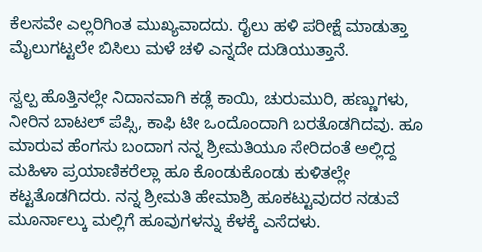ಕೆಲಸವೇ ಎಲ್ಲರಿಗಿಂತ ಮುಖ್ಯವಾದದು. ರೈಲು ಹಳಿ ಪರೀಕ್ಷೆ ಮಾಡುತ್ತಾ ಮೈಲುಗಟ್ಟಲೇ ಬಿಸಿಲು ಮಳೆ ಚಳಿ ಎನ್ನದೇ ದುಡಿಯುತ್ತಾನೆ.

ಸ್ವಲ್ಪ ಹೊತ್ತಿನಲ್ಲೇ ನಿದಾನವಾಗಿ ಕಡ್ಲೆ ಕಾಯಿ, ಚುರುಮುರಿ, ಹಣ್ಣುಗಳು, ನೀರಿನ ಬಾಟಲ್ ಪೆಪ್ಸಿ, ಕಾಫಿ ಟೀ ಒಂದೊಂದಾಗಿ ಬರತೊಡಗಿದವು. ಹೂ ಮಾರುವ ಹೆಂಗಸು ಬಂದಾಗ ನನ್ನ ಶ್ರೀಮತಿಯೂ ಸೇರಿದಂತೆ ಅಲ್ಲಿದ್ದ ಮಹಿಳಾ ಪ್ರಯಾಣಿಕರೆಲ್ಲಾ ಹೂ ಕೊಂಡುಕೊಂಡು ಕುಳಿತಲ್ಲೇ ಕಟ್ಟತೊಡಗಿದರು. ನನ್ನ ಶ್ರೀಮತಿ ಹೇಮಾಶ್ರಿ ಹೂಕಟ್ಟುವುದರ ನಡುವೆ ಮೂರ್ನಾಲ್ಕು ಮಲ್ಲಿಗೆ ಹೂವುಗಳನ್ನು ಕೆಳಕ್ಕೆ ಎಸೆದಳು.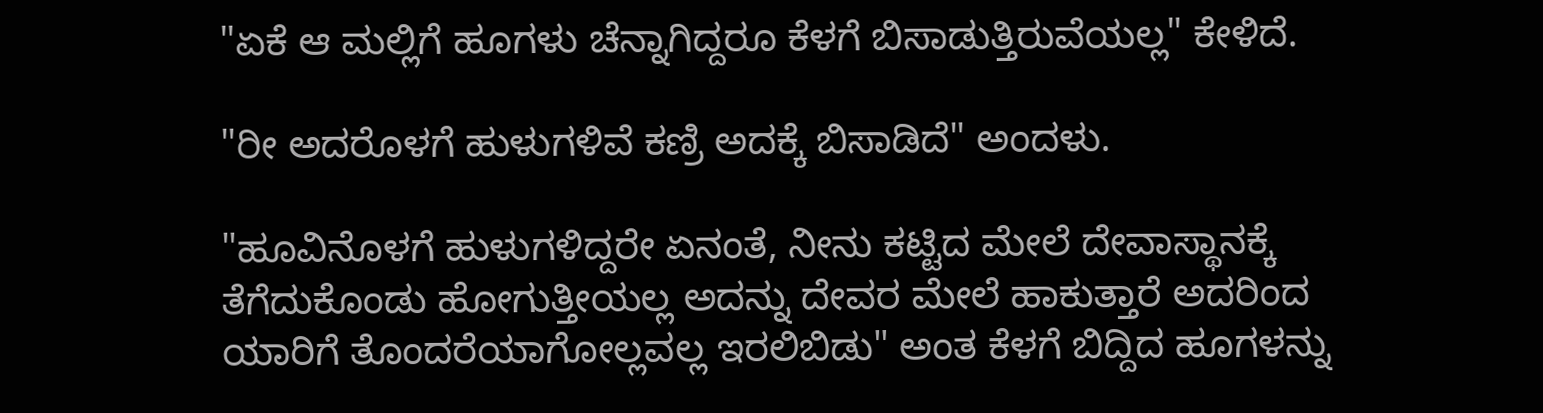"ಏಕೆ ಆ ಮಲ್ಲಿಗೆ ಹೂಗಳು ಚೆನ್ನಾಗಿದ್ದರೂ ಕೆಳಗೆ ಬಿಸಾಡುತ್ತಿರುವೆಯಲ್ಲ" ಕೇಳಿದೆ.

"ರೀ ಅದರೊಳಗೆ ಹುಳುಗಳಿವೆ ಕಣ್ರಿ ಅದಕ್ಕೆ ಬಿಸಾಡಿದೆ" ಅಂದಳು.

"ಹೂವಿನೊಳಗೆ ಹುಳುಗಳಿದ್ದರೇ ಏನಂತೆ, ನೀನು ಕಟ್ಟಿದ ಮೇಲೆ ದೇವಾಸ್ಥಾನಕ್ಕೆ ತೆಗೆದುಕೊಂಡು ಹೋಗುತ್ತೀಯಲ್ಲ ಅದನ್ನು ದೇವರ ಮೇಲೆ ಹಾಕುತ್ತಾರೆ ಅದರಿಂದ ಯಾರಿಗೆ ತೊಂದರೆಯಾಗೋಲ್ಲವಲ್ಲ ಇರಲಿಬಿಡು" ಅಂತ ಕೆಳಗೆ ಬಿದ್ದಿದ ಹೂಗಳನ್ನು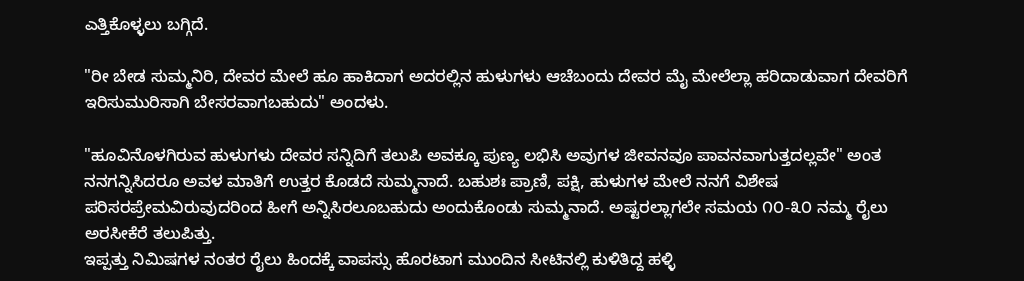ಎತ್ತಿಕೊಳ್ಳಲು ಬಗ್ಗಿದೆ.

"ರೀ ಬೇಡ ಸುಮ್ಮನಿರಿ, ದೇವರ ಮೇಲೆ ಹೂ ಹಾಕಿದಾಗ ಅದರಲ್ಲಿನ ಹುಳುಗಳು ಆಚೆಬಂದು ದೇವರ ಮೈ ಮೇಲೆಲ್ಲಾ ಹರಿದಾಡುವಾಗ ದೇವರಿಗೆ ಇರಿಸುಮುರಿಸಾಗಿ ಬೇಸರವಾಗಬಹುದು" ಅಂದಳು.

"ಹೂವಿನೊಳಗಿರುವ ಹುಳುಗಳು ದೇವರ ಸನ್ನಿದಿಗೆ ತಲುಪಿ ಅವಕ್ಕೂ ಪುಣ್ಯ ಲಭಿಸಿ ಅವುಗಳ ಜೀವನವೂ ಪಾವನವಾಗುತ್ತದಲ್ಲವೇ" ಅಂತ ನನಗನ್ನಿಸಿದರೂ ಅವಳ ಮಾತಿಗೆ ಉತ್ತರ ಕೊಡದೆ ಸುಮ್ಮನಾದೆ. ಬಹುಶಃ ಪ್ರಾಣಿ, ಪಕ್ಷಿ, ಹುಳುಗಳ ಮೇಲೆ ನನಗೆ ವಿಶೇಷ ಪರಿಸರಪ್ರೇಮವಿರುವುದರಿಂದ ಹೀಗೆ ಅನ್ನಿಸಿರಲೂಬಹುದು ಅಂದುಕೊಂಡು ಸುಮ್ಮನಾದೆ. ಅಷ್ಟರಲ್ಲಾಗಲೇ ಸಮಯ ೧೦-೩೦ ನಮ್ಮ ರೈಲು ಅರಸೀಕೆರೆ ತಲುಪಿತ್ತು.
ಇಪ್ಪತ್ತು ನಿಮಿಷಗಳ ನಂತರ ರೈಲು ಹಿಂದಕ್ಕೆ ವಾಪಸ್ಸು ಹೊರಟಾಗ ಮುಂದಿನ ಸೀಟಿನಲ್ಲಿ ಕುಳಿತಿದ್ದ ಹಳ್ಳಿ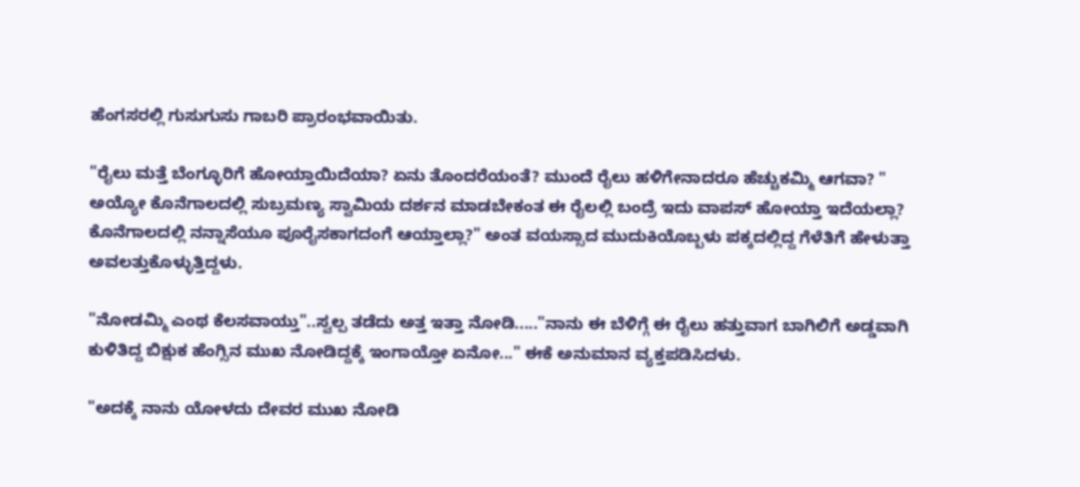ಹೆಂಗಸರಲ್ಲಿ ಗುಸುಗುಸು ಗಾಬರಿ ಪ್ರಾರಂಭವಾಯಿತು.

"ರೈಲು ಮತ್ತೆ ಬೆಂಗ್ಳೂರಿಗೆ ಹೋಯ್ತಾಯಿದೆಯಾ? ಏನು ತೊಂದರೆಯಂತೆ? ಮುಂದೆ ರೈಲು ಹಳಿಗೇನಾದರೂ ಹೆಚ್ಚುಕಮ್ಮಿ ಆಗವಾ? " ಅಯ್ಯೋ ಕೊನೆಗಾಲದಲ್ಲಿ ಸುಬ್ರಮಣ್ಯ ಸ್ವಾಮಿಯ ದರ್ಶನ ಮಾಡಬೇಕಂತ ಈ ರೈಲಲ್ಲಿ ಬಂದ್ರೆ ಇದು ವಾಪಸ್ ಹೋಯ್ತಾ ಇದೆಯಲ್ಲಾ? ಕೊನೆಗಾಲದಲ್ಲಿ ನನ್ನಾಸೆಯೂ ಪೂರೈಸಕಾಗದಂಗೆ ಆಯ್ತಾಲ್ಲಾ?" ಅಂತ ವಯಸ್ಸಾದ ಮುದುಕಿಯೊಬ್ಬಳು ಪಕ್ಕದಲ್ಲಿದ್ದ ಗೆಳೆತಿಗೆ ಹೇಳುತ್ತಾ ಅವಲತ್ತುಕೊಳ್ಳುತ್ತಿದ್ದಳು.

"ನೋಡಮ್ಮಿ ಎಂಥ ಕೆಲಸವಾಯ್ತು"..ಸ್ವಲ್ಪ ತಡೆದು ಅತ್ತ ಇತ್ತಾ ನೋಡಿ....."ನಾನು ಈ ಬೆಳಿಗ್ಗೆ ಈ ರೈಲು ಹತ್ತುವಾಗ ಬಾಗಿಲಿಗೆ ಅಡ್ಡವಾಗಿ ಕುಳಿತಿದ್ದ ಬಿಕ್ಷುಕ ಹೆಂಗ್ಸಿನ ಮುಖ ನೋಡಿದ್ದಕ್ಕೆ ಇಂಗಾಯ್ತೋ ಏನೋ..." ಈಕೆ ಅನುಮಾನ ವ್ಯಕ್ತಪಡಿಸಿದಳು.

"ಅದಕ್ಕೆ ನಾನು ಯೋಳದು ದೇವರ ಮುಖ ನೋಡಿ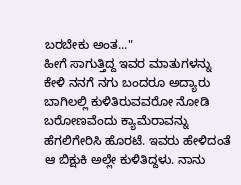ಬರಬೇಕು ಅಂತ..."
ಹೀಗೆ ಸಾಗುತ್ತಿದ್ದ ಇವರ ಮಾತುಗಳನ್ನು ಕೇಳಿ ನನಗೆ ನಗು ಬಂದರೂ ಅದ್ಯಾರು ಬಾಗಿಲಲ್ಲಿ ಕುಳಿತಿರುವವರೋ ನೋಡಿ ಬರೋಣವೆಂದು ಕ್ಯಾಮೆರಾವನ್ನು ಹೆಗಲಿಗೇರಿಸಿ ಹೊರಟೆ. ಇವರು ಹೇಳಿದಂತೆ ಆ ಬಿಕ್ಷುಕಿ ಅಲ್ಲೇ ಕುಳಿತಿದ್ದಳು. ನಾನು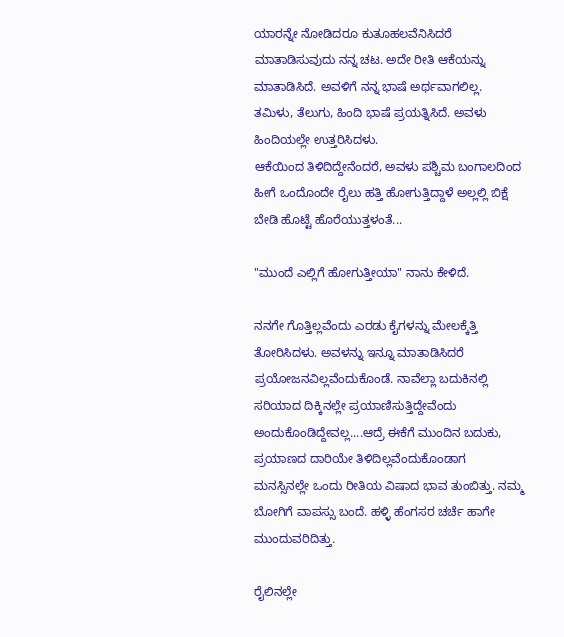ಯಾರನ್ನೇ ನೋಡಿದರೂ ಕುತೂಹಲವೆನಿಸಿದರೆ ಮಾತಾಡಿಸುವುದು ನನ್ನ ಚಟ. ಅದೇ ರೀತಿ ಆಕೆಯನ್ನು ಮಾತಾಡಿಸಿದೆ. ಅವಳಿಗೆ ನನ್ನ ಭಾಷೆ ಅರ್ಥವಾಗಲಿಲ್ಲ. ತಮಿಳು, ತೆಲುಗು, ಹಿಂದಿ ಭಾಷೆ ಪ್ರಯತ್ನಿಸಿದೆ. ಅವಳು ಹಿಂದಿಯಲ್ಲೇ ಉತ್ತರಿಸಿದಳು.
ಆಕೆಯಿಂದ ತಿಳಿದಿದ್ದೇನೆಂದರೆ, ಅವಳು ಪಶ್ಚಿಮ ಬಂಗಾಲದಿಂದ ಹೀಗೆ ಒಂದೊಂದೇ ರೈಲು ಹತ್ತಿ ಹೋಗುತ್ತಿದ್ದಾಳೆ ಅಲ್ಲಲ್ಲಿ ಬಿಕ್ಷೆ ಬೇಡಿ ಹೊಟ್ಟೆ ಹೊರೆಯುತ್ತಳಂತೆ...

"ಮುಂದೆ ಎಲ್ಲಿಗೆ ಹೋಗುತ್ತೀಯಾ" ನಾನು ಕೇಳಿದೆ.

ನನಗೇ ಗೊತ್ತಿಲ್ಲವೆಂದು ಎರಡು ಕೈಗಳನ್ನು ಮೇಲಕ್ಕೆತ್ತಿ ತೋರಿಸಿದಳು. ಅವಳನ್ನು ಇನ್ನೂ ಮಾತಾಡಿಸಿದರೆ ಪ್ರಯೋಜನವಿಲ್ಲವೆಂದುಕೊಂಡೆ. ನಾವೆಲ್ಲಾ ಬದುಕಿನಲ್ಲಿ ಸರಿಯಾದ ದಿಕ್ಕಿನಲ್ಲೇ ಪ್ರಯಾಣಿಸುತ್ತಿದ್ದೇವೆಂದು ಅಂದುಕೊಂಡಿದ್ದೇವಲ್ಲ....ಆದ್ರೆ ಈಕೆಗೆ ಮುಂದಿನ ಬದುಕು, ಪ್ರಯಾಣದ ದಾರಿಯೇ ತಿಳಿದಿಲ್ಲವೆಂದುಕೊಂಡಾಗ ಮನಸ್ಸಿನಲ್ಲೇ ಒಂದು ರೀತಿಯ ವಿಷಾದ ಭಾವ ತುಂಬಿತ್ತು. ನಮ್ಮ ಬೋಗಿಗೆ ವಾಪಸ್ಸು ಬಂದೆ. ಹಳ್ಳಿ ಹೆಂಗಸರ ಚರ್ಚೆ ಹಾಗೇ ಮುಂದುವರಿದಿತ್ತು.

ರೈಲಿನಲ್ಲೇ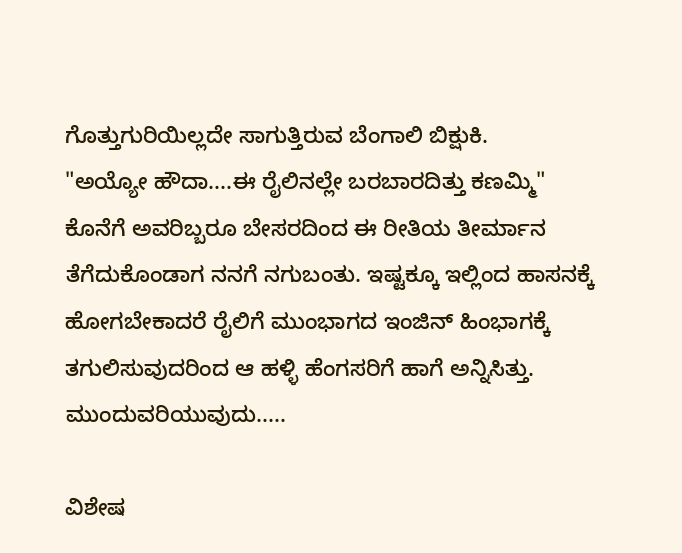ಗೊತ್ತುಗುರಿಯಿಲ್ಲದೇ ಸಾಗುತ್ತಿರುವ ಬೆಂಗಾಲಿ ಬಿಕ್ಷುಕಿ.
"ಅಯ್ಯೋ ಹೌದಾ....ಈ ರೈಲಿನಲ್ಲೇ ಬರಬಾರದಿತ್ತು ಕಣಮ್ಮಿ" ಕೊನೆಗೆ ಅವರಿಬ್ಬರೂ ಬೇಸರದಿಂದ ಈ ರೀತಿಯ ತೀರ್ಮಾನ ತೆಗೆದುಕೊಂಡಾಗ ನನಗೆ ನಗುಬಂತು. ಇಷ್ಟಕ್ಕೂ ಇಲ್ಲಿಂದ ಹಾಸನಕ್ಕೆ ಹೋಗಬೇಕಾದರೆ ರೈಲಿಗೆ ಮುಂಭಾಗದ ಇಂಜಿನ್ ಹಿಂಭಾಗಕ್ಕೆ ತಗುಲಿಸುವುದರಿಂದ ಆ ಹಳ್ಳಿ ಹೆಂಗಸರಿಗೆ ಹಾಗೆ ಅನ್ನಿಸಿತ್ತು.
ಮುಂದುವರಿಯುವುದು.....

ವಿಶೇಷ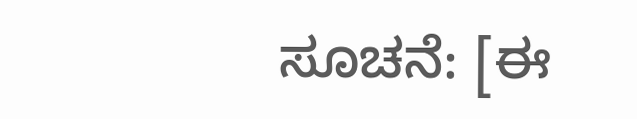ಸೂಚನೆ: [ಈ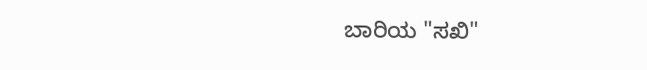ಬಾರಿಯ "ಸಖಿ"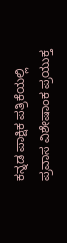ಕನ್ನಡ ಪಾಕ್ಷಿಕ ಪತ್ರಿಕೆಯಲ್ಲಿ ಪ್ರವಾಸ ವಿಶೇಷಾಂಕ ಪ್ರಯುಕ್ತ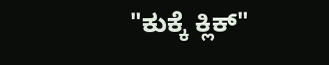"ಕುಕ್ಕೆ ಕ್ಲಿಕ್"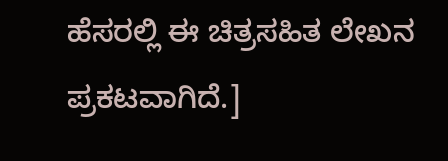ಹೆಸರಲ್ಲಿ ಈ ಚಿತ್ರಸಹಿತ ಲೇಖನ ಪ್ರಕಟವಾಗಿದೆ.]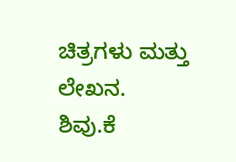ಚಿತ್ರಗಳು ಮತ್ತು ಲೇಖನ.
ಶಿವು.ಕೆ